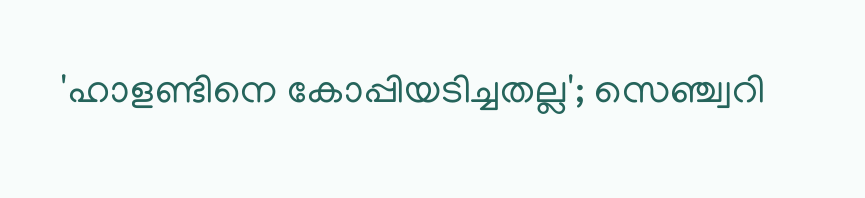'ഹാളണ്ടിനെ കോപ്പിയടിച്ചതല്ല'; സെഞ്ച്വറി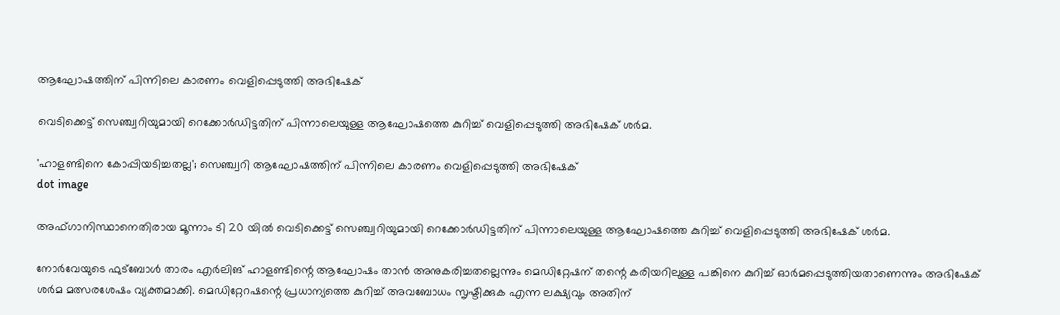ആഘോഷത്തിന് പിന്നിലെ കാരണം വെളിപ്പെടുത്തി അഭിഷേക്

വെടിക്കെട്ട് സെഞ്ച്വറിയുമായി റെക്കോർഡിട്ടതിന് പിന്നാലെയുള്ള ആഘോഷത്തെ കുറിച്ച് വെളിപ്പെടുത്തി അഭിഷേക് ശർമ.

'ഹാളണ്ടിനെ കോപ്പിയടിച്ചതല്ല'; സെഞ്ച്വറി ആഘോഷത്തിന് പിന്നിലെ കാരണം വെളിപ്പെടുത്തി അഭിഷേക്
dot image

അഫ്ഗാനിസ്ഥാനെതിരായ മൂന്നാം ടി 20 യിൽ വെടിക്കെട്ട് സെഞ്ച്വറിയുമായി റെക്കോർഡിട്ടതിന് പിന്നാലെയുള്ള ആഘോഷത്തെ കുറിച്ച് വെളിപ്പെടുത്തി അഭിഷേക് ശർമ.

നോർവേയുടെ ഫുട്‌ബോൾ താരം എർലിങ് ഹാളണ്ടിന്റെ ആഘോഷം താൻ അനുകരിച്ചതല്ലെന്നും മെഡിറ്റേഷന് തന്റെ കരിയറിലുള്ള പങ്കിനെ കുറിച്ച് ഓർമപ്പെടുത്തിയതാണെന്നും അഭിഷേക് ശർമ മത്സരശേഷം വ്യക്തമാക്കി. മെഡിറ്റേറഷന്റെ പ്രധാന്യത്തെ കുറിച്ച് അവബോധം സൃഷ്ടിക്കുക എന്ന ലക്ഷ്യവും അതിന്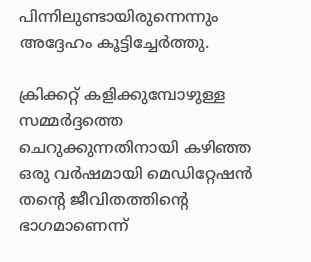പിന്നിലുണ്ടായിരുന്നെന്നും അദ്ദേഹം കൂട്ടിച്ചേർത്തു.

ക്രിക്കറ്റ് കളിക്കുമ്പോഴുള്ള സമ്മർദ്ദത്തെ ചെറുക്കുന്നതിനായി കഴിഞ്ഞ ഒരു വർഷമായി മെഡിറ്റേഷൻ തന്റെ ജീവിതത്തിന്റെ ഭാഗമാണെന്ന്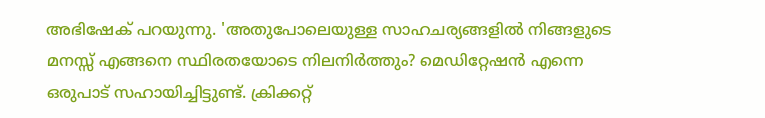അഭിഷേക് പറയുന്നു. 'അതുപോലെയുള്ള സാഹചര്യങ്ങളിൽ നിങ്ങളുടെ മനസ്സ് എങ്ങനെ സ്ഥിരതയോടെ നിലനിർത്തും? മെഡിറ്റേഷൻ എന്നെ ഒരുപാട് സഹായിച്ചിട്ടുണ്ട്. ക്രിക്കറ്റ്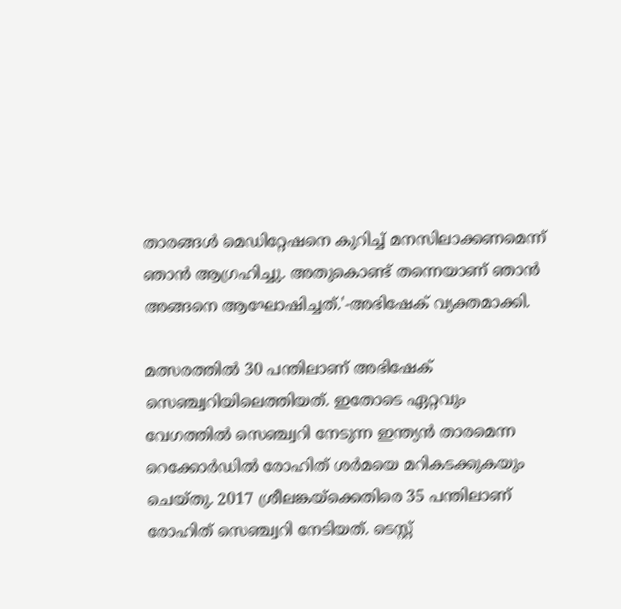താരങ്ങൾ മെഡിറ്റേഷനെ കുറിച്ച് മനസിലാക്കണമെന്ന് ഞാൻ ആഗ്രഹിച്ചു. അതുകൊണ്ട് തന്നെയാണ് ഞാൻ അങ്ങനെ ആഘോഷിച്ചത്.'-അഭിഷേക് വ്യക്തമാക്കി.

മത്സരത്തിൽ 30 പന്തിലാണ് അഭിഷേക് സെഞ്ച്വറിയിലെത്തിയത്. ഇതോടെ ഏറ്റവും വേഗത്തിൽ സെഞ്ച്വറി നേടുന്ന ഇന്ത്യൻ താരമെന്ന റെക്കോർഡിൽ രോഹിത് ശർമയെ മറികടക്കുകയും ചെയ്തു. 2017 ശ്രീലങ്കയ്‌ക്കെതിരെ 35 പന്തിലാണ് രോഹിത് സെഞ്ച്വറി നേടിയത്. ടെസ്റ്റ്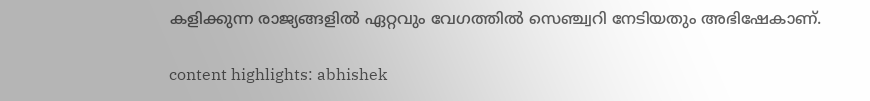കളിക്കുന്ന രാജ്യങ്ങളിൽ ഏറ്റവും വേഗത്തിൽ സെഞ്ച്വറി നേടിയതും അഭിഷേകാണ്.

content highlights: abhishek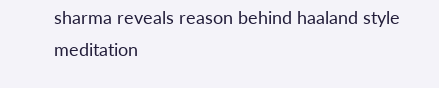sharma reveals reason behind haaland style meditation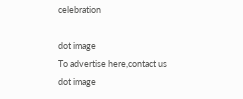celebration

dot image
To advertise here,contact us
dot image